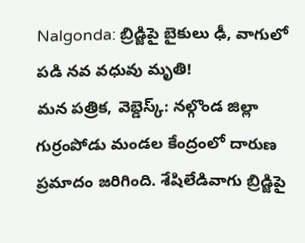Nalgonda: బ్రిడ్జిపై బైకులు ఢీ, వాగులో పడి నవ వధువు మృతి!
మన పత్రిక, వెబ్డెస్క్: నల్గొండ జిల్లా గుర్రంపోడు మండల కేంద్రంలో దారుణ ప్రమాదం జరిగింది. శేషిలేడివాగు బ్రిడ్జిపై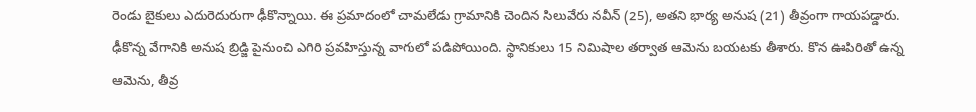రెండు బైకులు ఎదురెదురుగా ఢీకొన్నాయి. ఈ ప్రమాదంలో చామలేడు గ్రామానికి చెందిన సిలువేరు నవీన్ (25), అతని భార్య అనుష (21) తీవ్రంగా గాయపడ్డారు. ఢీకొన్న వేగానికి అనుష బ్రిడ్జి పైనుంచి ఎగిరి ప్రవహిస్తున్న వాగులో పడిపోయింది. స్థానికులు 15 నిమిషాల తర్వాత ఆమెను బయటకు తీశారు. కొన ఊపిరితో ఉన్న ఆమెను, తీవ్ర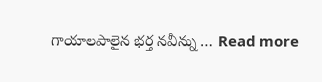గాయాలపాలైన భర్త నవీన్ను … Read more